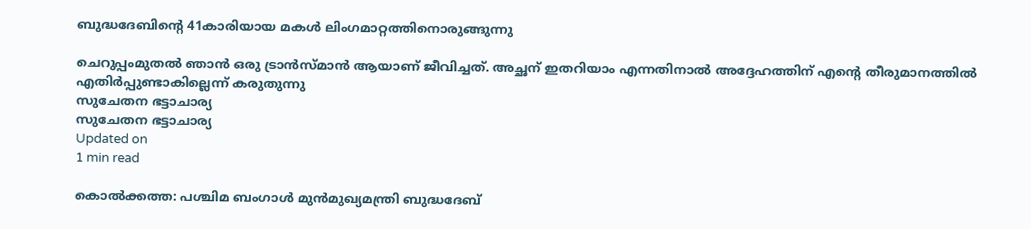ബുദ്ധദേബിന്റെ 41കാരിയായ മകള്‍ ലിംഗമാറ്റത്തിനൊരുങ്ങുന്നു

ചെറുപ്പംമുതല്‍ ഞാന്‍ ഒരു ട്രാന്‍സ്മാന്‍ ആയാണ് ജീവിച്ചത്. അച്ഛന് ഇതറിയാം എന്നതിനാല്‍ അദ്ദേഹത്തിന് എന്റെ തീരുമാനത്തില്‍ എതിര്‍പ്പുണ്ടാകില്ലെന്ന് കരുതുന്നു
സുചേതന ഭട്ടാചാര്യ
സുചേതന ഭട്ടാചാര്യ
Updated on
1 min read

കൊല്‍ക്കത്ത: പശ്ചിമ ബംഗാള്‍ മുന്‍മുഖ്യമന്ത്രി ബുദ്ധദേബ്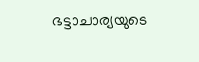ഭട്ടാചാര്യയുടെ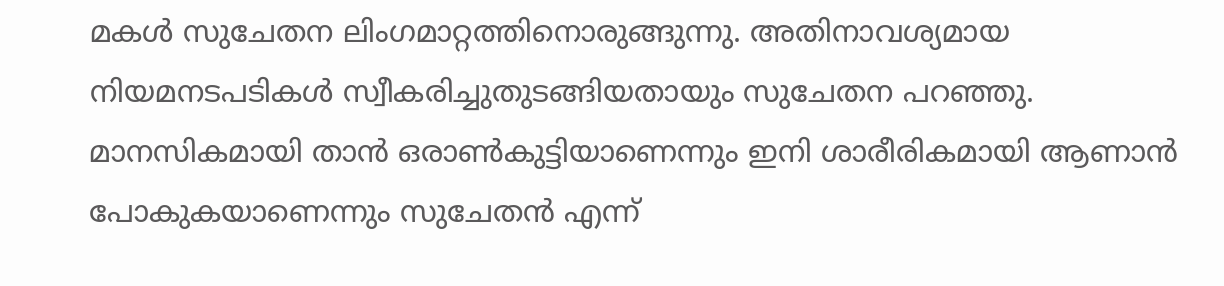മകള്‍ സുചേതന ലിംഗമാറ്റത്തിനൊരുങ്ങുന്നു. അതിനാവശ്യമായ നിയമനടപടികള്‍ സ്വീകരിച്ചുതുടങ്ങിയതായും സുചേതന പറഞ്ഞു. മാനസികമായി താന്‍ ഒരാണ്‍കുട്ടിയാണെന്നും ഇനി ശാരീരികമായി ആണാന്‍ പോകുകയാണെന്നും സുചേതന്‍ എന്ന്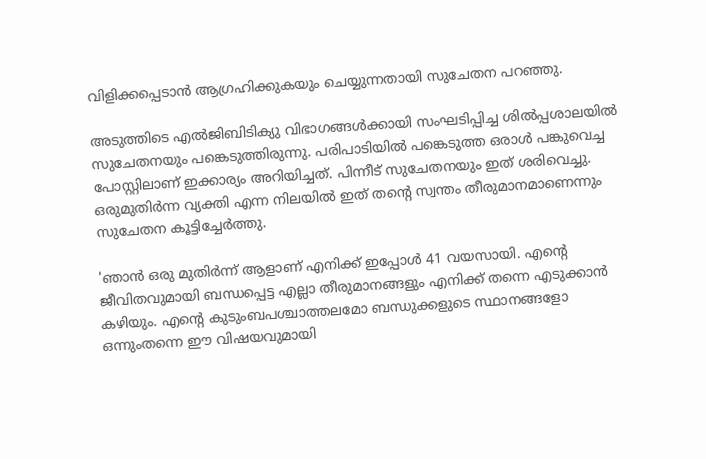വിളിക്കപ്പെടാന്‍ ആഗ്രഹിക്കുകയും ചെയ്യുന്നതായി സുചേതന പറഞ്ഞു.

അടുത്തിടെ എല്‍ജിബിടിക്യു വിഭാഗങ്ങള്‍ക്കായി സംഘടിപ്പിച്ച ശില്‍പ്പശാലയില്‍ സുചേതനയും പങ്കെടുത്തിരുന്നു. പരിപാടിയില്‍ പങ്കെടുത്ത ഒരാള്‍ പങ്കുവെച്ച പോസ്റ്റിലാണ് ഇക്കാര്യം അറിയിച്ചത്. പിന്നീട് സുചേതനയും ഇത് ശരിവെച്ചു. ഒരുമുതിര്‍ന്ന വ്യക്തി എന്ന നിലയില്‍ ഇത് തന്റെ സ്വന്തം തീരുമാനമാണെന്നും സുചേതന കൂട്ടിച്ചേര്‍ത്തു.

'ഞാന്‍ ഒരു മുതിര്‍ന്ന് ആളാണ് എനിക്ക് ഇപ്പോള്‍ 41 വയസായി. എന്റെ ജീവിതവുമായി ബന്ധപ്പെട്ട എല്ലാ തീരുമാനങ്ങളും എനിക്ക് തന്നെ എടുക്കാന്‍ കഴിയും. എന്റെ കുടുംബപശ്ചാത്തലമോ ബന്ധുക്കളുടെ സ്ഥാനങ്ങളോ ഒന്നുംതന്നെ ഈ വിഷയവുമായി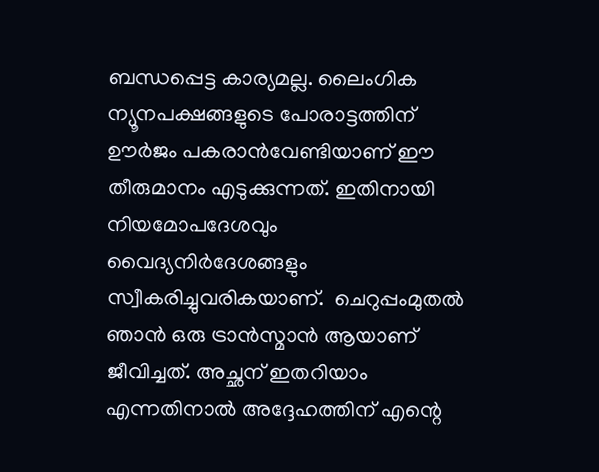ബന്ധപ്പെട്ട കാര്യമല്ല. ലൈംഗിക ന്യൂനപക്ഷങ്ങളുടെ പോരാട്ടത്തിന് ഊര്‍ജം പകരാന്‍വേണ്ടിയാണ് ഈ തീരുമാനം എടുക്കുന്നത്. ഇതിനായി നിയമോപദേശവും വൈദ്യനിര്‍ദേശങ്ങളും സ്വീകരിച്ചുവരികയാണ്.  ചെറുപ്പംമുതല്‍ ഞാന്‍ ഒരു ട്രാന്‍സ്മാന്‍ ആയാണ് ജീവിച്ചത്. അച്ഛന് ഇതറിയാം എന്നതിനാല്‍ അദ്ദേഹത്തിന് എന്റെ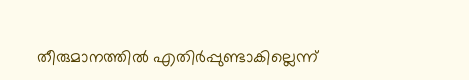തീരുമാനത്തില്‍ എതിര്‍പ്പുണ്ടാകില്ലെന്ന്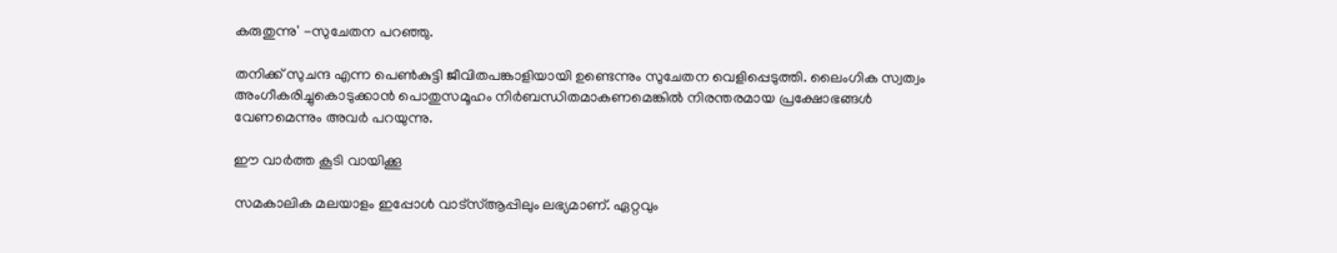കരുതുന്നു' -സുചേതന പറഞ്ഞു.

തനിക്ക് സുചന്ദ എന്ന പെണ്‍കുട്ടി ജീവിതപങ്കാളിയായി ഉണ്ടെന്നും സുചേതന വെളിപ്പെടുത്തി. ലൈംഗിക സ്വത്വം അംഗീകരിച്ചുകൊടുക്കാന്‍ പൊതുസമൂഹം നിര്‍ബന്ധിതമാകണമെങ്കില്‍ നിരന്തരമായ പ്രക്ഷോഭങ്ങള്‍ വേണമെന്നും അവര്‍ പറയുന്നു.

ഈ വാർത്ത കൂടി വായിക്കൂ

സമകാലിക മലയാളം ഇപ്പോൾ വാട്‌സ്ആപ്പിലും ലഭ്യമാണ്. ഏറ്റവും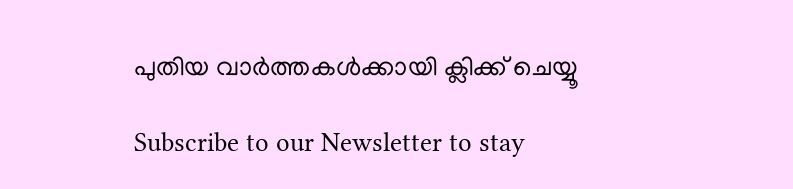പുതിയ വാർത്തകൾക്കായി ക്ലിക്ക് ചെയ്യൂ

Subscribe to our Newsletter to stay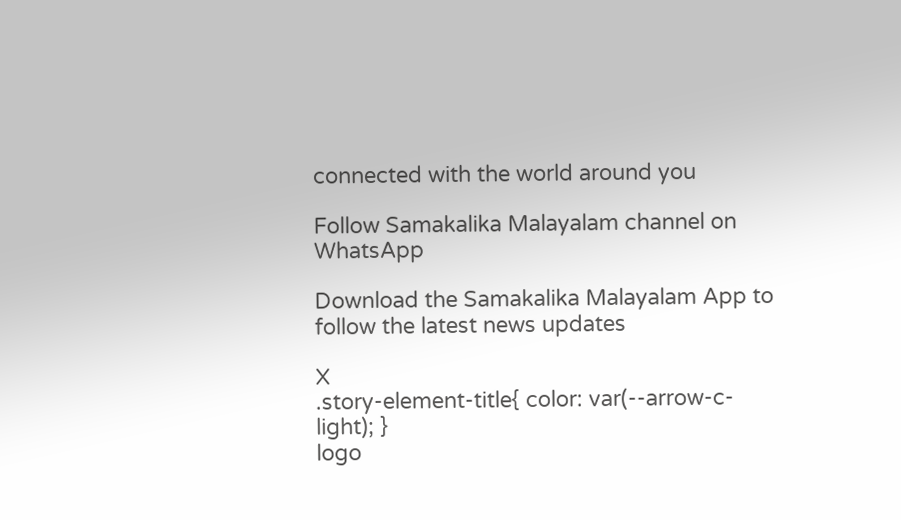connected with the world around you

Follow Samakalika Malayalam channel on WhatsApp

Download the Samakalika Malayalam App to follow the latest news updates

X
.story-element-title{ color: var(--arrow-c-light); }
logo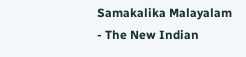Samakalika Malayalam - The New Indian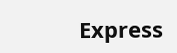Express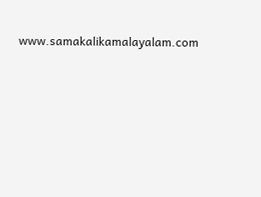www.samakalikamalayalam.com